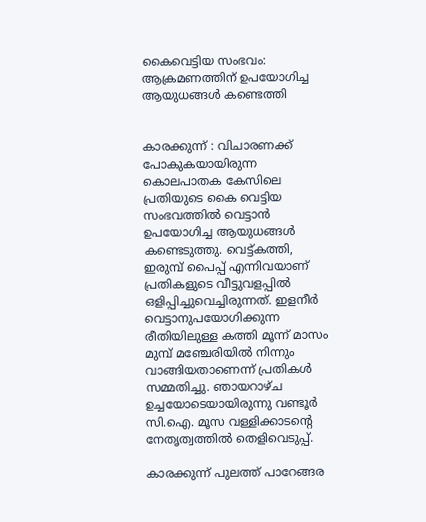കൈവെട്ടിയ സംഭവം: ആക്രമണത്തിന് ഉപയോഗിച്ച ആയുധങ്ങള്‍ കണ്ടെത്തി


കാരക്കുന്ന് : വിചാരണക്ക് പോകുകയായിരുന്ന കൊലപാതക കേസിലെ പ്രതിയുടെ കൈ വെട്ടിയ സംഭവത്തില്‍ വെട്ടാന്‍ ഉപയോഗിച്ച ആയുധങ്ങള്‍ കണ്ടെടുത്തു. വെട്ട്കത്തി, ഇരുമ്പ് പൈപ്പ് എന്നിവയാണ് പ്രതികളുടെ വീട്ടുവളപ്പില്‍ ഒളിപ്പിച്ചുവെച്ചിരുന്നത്. ഇളനീര്‍ വെട്ടാനുപയോഗിക്കുന്ന രീതിയിലുള്ള കത്തി മൂന്ന് മാസം മുമ്പ് മഞ്ചേരിയില്‍ നിന്നും വാങ്ങിയതാണെന്ന് പ്രതികള്‍ സമ്മതിച്ചു. ഞായറാഴ്ച ഉച്ചയോടെയായിരുന്നു വണ്ടൂര്‍ സി.ഐ. മൂസ വള്ളിക്കാടന്റെ നേതൃത്വത്തില്‍ തെളിവെടുപ്പ്.

കാരക്കുന്ന് പുലത്ത് പാറേങ്ങര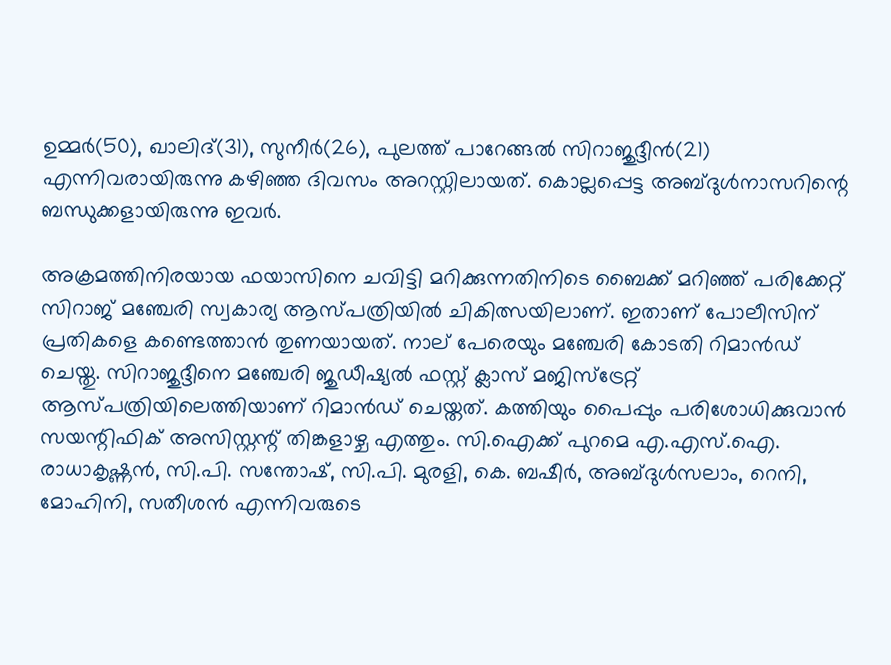ഉമ്മര്‍(50), ഖാലിദ്(31), സുനീര്‍(26), പുലത്ത് പാറേങ്ങല്‍ സിറാജുദ്ദീന്‍(21) എന്നിവരായിരുന്നു കഴിഞ്ഞ ദിവസം അറസ്റ്റിലായത്. കൊല്ലപ്പെട്ട അബ്ദുള്‍നാസറിന്റെ ബന്ധുക്കളായിരുന്നു ഇവര്‍.

അക്രമത്തിനിരയായ ഫയാസിനെ ചവിട്ടി മറിക്കുന്നതിനിടെ ബൈക്ക് മറിഞ്ഞ് പരിക്കേറ്റ് സിറാജ് മഞ്ചേരി സ്വകാര്യ ആസ്പത്രിയില്‍ ചികിത്സയിലാണ്. ഇതാണ് പോലീസിന് പ്രതികളെ കണ്ടെത്താന്‍ തുണയായത്. നാല് പേരെയും മഞ്ചേരി കോടതി റിമാന്‍ഡ് ചെയ്തു. സിറാജുദ്ദീനെ മഞ്ചേരി ജുഡീഷ്യല്‍ ഫസ്റ്റ് ക്ലാസ് മജിസ്‌ട്രേറ്റ് ആസ്പത്രിയിലെത്തിയാണ് റിമാന്‍ഡ് ചെയ്തത്. കത്തിയും പൈപ്പും പരിശോധിക്കുവാന്‍ സയന്റിഫിക് അസിസ്റ്റന്റ് തിങ്കളാഴ്ച എത്തും. സി.ഐക്ക് പുറമെ എ.എസ്.ഐ. രാധാകൃഷ്ണന്‍, സി.പി. സന്തോഷ്, സി.പി. മുരളി, കെ. ബഷീര്‍, അബ്ദുള്‍സലാം, റെനി, മോഹിനി, സതീശന്‍ എന്നിവരുടെ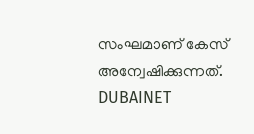സംഘമാണ് കേസ് അന്വേഷിക്കുന്നത്.
DUBAINET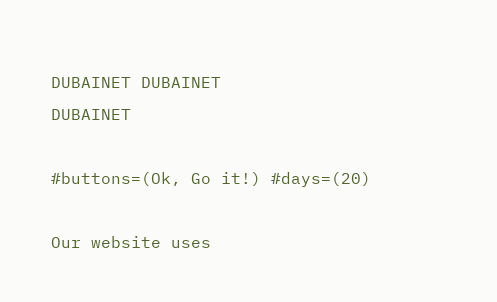DUBAINET DUBAINET
DUBAINET

#buttons=(Ok, Go it!) #days=(20)

Our website uses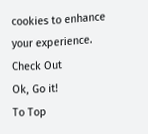cookies to enhance your experience. Check Out
Ok, Go it!
To Top